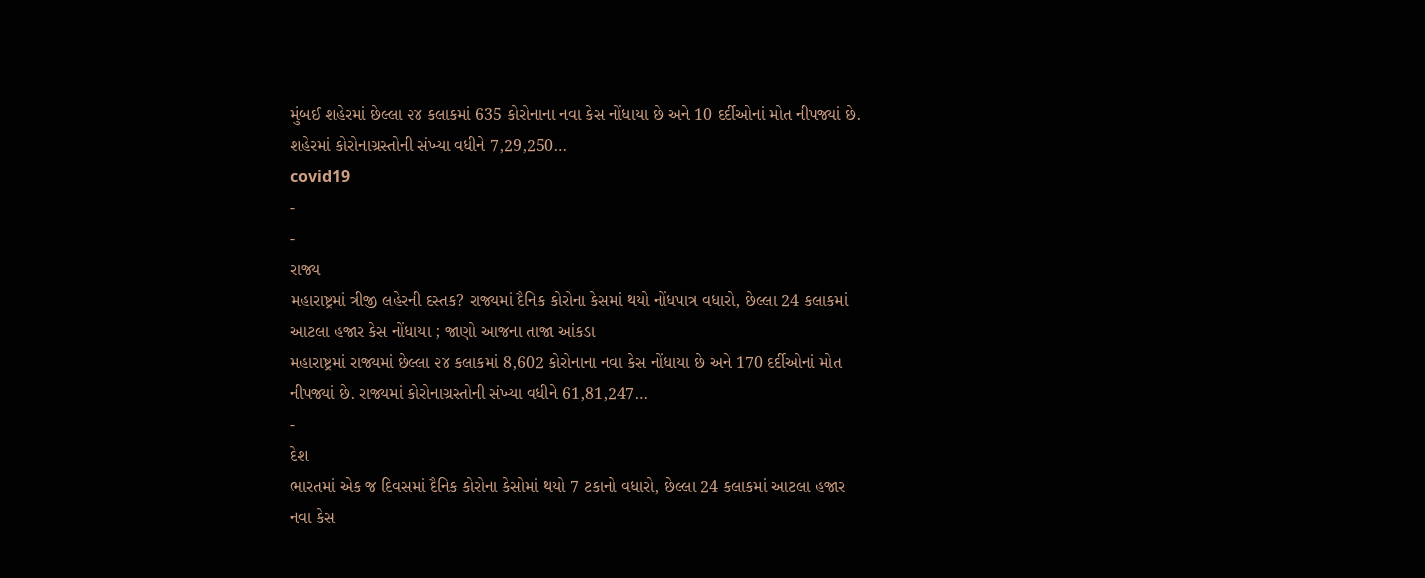મુંબઈ શહેરમાં છેલ્લા ૨૪ કલાકમાં 635 કોરોનાના નવા કેસ નોંધાયા છે અને 10 દર્દીઓનાં મોત નીપજ્યાં છે. શહેરમાં કોરોનાગ્રસ્તોની સંખ્યા વધીને 7,29,250…
covid19
-
-
રાજ્ય
મહારાષ્ટ્રમાં ત્રીજી લહેરની દસ્તક? રાજ્યમાં દૈનિક કોરોના કેસમાં થયો નોંધપાત્ર વધારો, છેલ્લા 24 કલાકમાં આટલા હજાર કેસ નોંધાયા ; જાણો આજના તાજા આંકડા
મહારાષ્ટ્રમાં રાજ્યમાં છેલ્લા ૨૪ કલાકમાં 8,602 કોરોનાના નવા કેસ નોંધાયા છે અને 170 દર્દીઓનાં મોત નીપજ્યાં છે. રાજ્યમાં કોરોનાગ્રસ્તોની સંખ્યા વધીને 61,81,247…
-
દેશ
ભારતમાં એક જ દિવસમાં દૈનિક કોરોના કેસોમાં થયો 7 ટકાનો વધારો, છેલ્લા 24 કલાકમાં આટલા હજાર નવા કેસ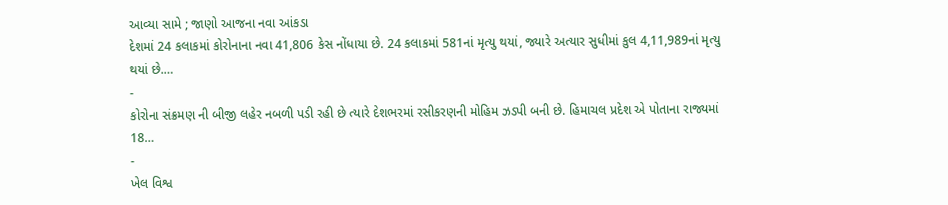આવ્યા સામે ; જાણો આજના નવા આંકડા
દેશમાં 24 કલાકમાં કોરોનાના નવા 41,806 કેસ નોંધાયા છે. 24 કલાકમાં 581નાં મૃત્યુ થયાં, જ્યારે અત્યાર સુધીમાં કુલ 4,11,989નાં મૃત્યુ થયાં છે.…
-
કોરોના સંક્રમણ ની બીજી લહેર નબળી પડી રહી છે ત્યારે દેશભરમાં રસીકરણની મોહિમ ઝડપી બની છે. હિમાચલ પ્રદેશ એ પોતાના રાજ્યમાં 18…
-
ખેલ વિશ્વ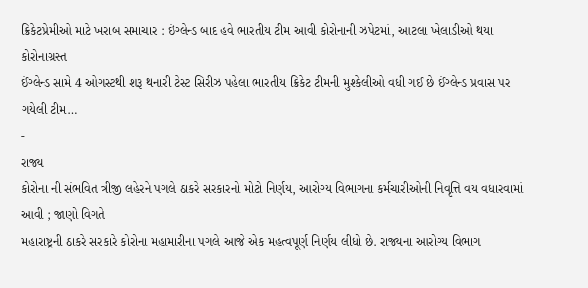ક્રિકેટપ્રેમીઓ માટે ખરાબ સમાચાર : ઇંગ્લેન્ડ બાદ હવે ભારતીય ટીમ આવી કોરોનાની ઝપેટમાં, આટલા ખેલાડીઓ થયા કોરોનાગ્રસ્ત
ઈંગ્લેન્ડ સામે 4 ઓગસ્ટથી શરૂ થનારી ટેસ્ટ સિરીઝ પહેલા ભારતીય ક્રિકેટ ટીમની મુશ્કેલીઓ વધી ગઈ છે ઈંગ્લેન્ડ પ્રવાસ પર ગયેલી ટીમ…
-
રાજ્ય
કોરોના ની સંભવિત ત્રીજી લહેરને પગલે ઠાકરે સરકારનો મોટો નિર્ણય, આરોગ્ય વિભાગના કર્મચારીઓની નિવૃત્તિ વય વધારવામાં આવી ; જાણો વિગતે
મહારાષ્ટ્રની ઠાકરે સરકારે કોરોના મહામારીના પગલે આજે એક મહત્વપૂર્ણ નિર્ણય લીધો છે. રાજ્યના આરોગ્ય વિભાગ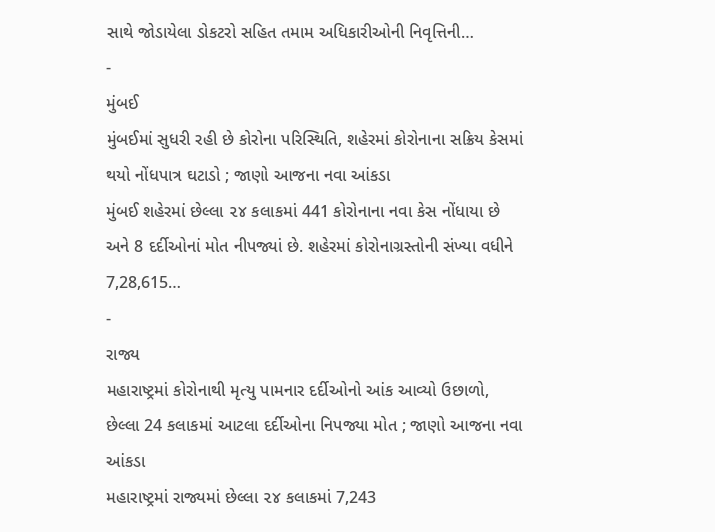સાથે જોડાયેલા ડોકટરો સહિત તમામ અધિકારીઓની નિવૃત્તિની…
-
મુંબઈ
મુંબઈમાં સુધરી રહી છે કોરોના પરિસ્થિતિ, શહેરમાં કોરોનાના સક્રિય કેસમાં થયો નોંધપાત્ર ઘટાડો ; જાણો આજના નવા આંકડા
મુંબઈ શહેરમાં છેલ્લા ૨૪ કલાકમાં 441 કોરોનાના નવા કેસ નોંધાયા છે અને 8 દર્દીઓનાં મોત નીપજ્યાં છે. શહેરમાં કોરોનાગ્રસ્તોની સંખ્યા વધીને 7,28,615…
-
રાજ્ય
મહારાષ્ટ્રમાં કોરોનાથી મૃત્યુ પામનાર દર્દીઓનો આંક આવ્યો ઉછાળો, છેલ્લા 24 કલાકમાં આટલા દર્દીઓના નિપજ્યા મોત ; જાણો આજના નવા આંકડા
મહારાષ્ટ્રમાં રાજ્યમાં છેલ્લા ૨૪ કલાકમાં 7,243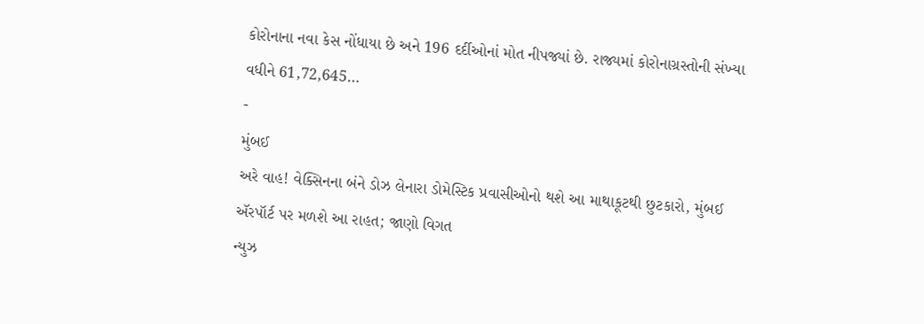કોરોનાના નવા કેસ નોંધાયા છે અને 196 દર્દીઓનાં મોત નીપજ્યાં છે. રાજ્યમાં કોરોનાગ્રસ્તોની સંખ્યા વધીને 61,72,645…
-
મુંબઈ
અરે વાહ! વેક્સિનના બંને ડોઝ લેનારા ડોમેસ્ટિક પ્રવાસીઓનો થશે આ માથાકૂટથી છુટકારો, મુંબઈ ઍરપૉર્ટ પર મળશે આ રાહત; જાણો વિગત
ન્યુઝ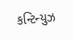કન્ટિન્યુઝ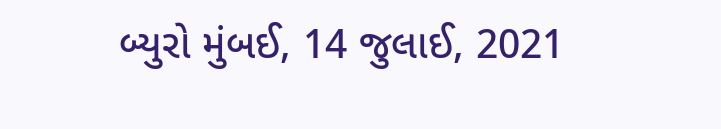બ્યુરો મુંબઈ, 14 જુલાઈ, 2021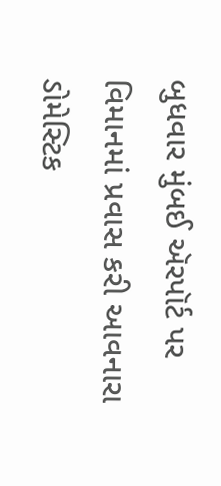બુધવાર મુંબઈ ઍરપૉર્ટ પર વિમાનમાં પ્રવાસ કરી આવનારા ડોમેસ્ટિક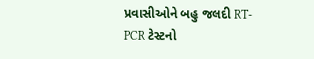પ્રવાસીઓને બહુ જલદી RT-PCR ટેસ્ટનો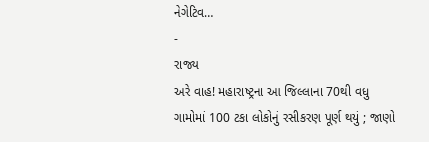નેગેટિવ…
-
રાજ્ય
અરે વાહ! મહારાષ્ટ્રના આ જિલ્લાના 70થી વધુ ગામોમાં 100 ટકા લોકોનું રસીકરણ પૂર્ણ થયું ; જાણો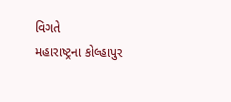વિગતે
મહારાષ્ટ્રના કોલ્હાપુર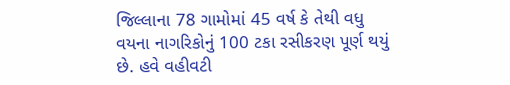જિલ્લાના 78 ગામોમાં 45 વર્ષ કે તેથી વધુ વયના નાગરિકોનું 100 ટકા રસીકરણ પૂર્ણ થયું છે. હવે વહીવટી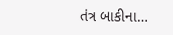તંત્ર બાકીના…